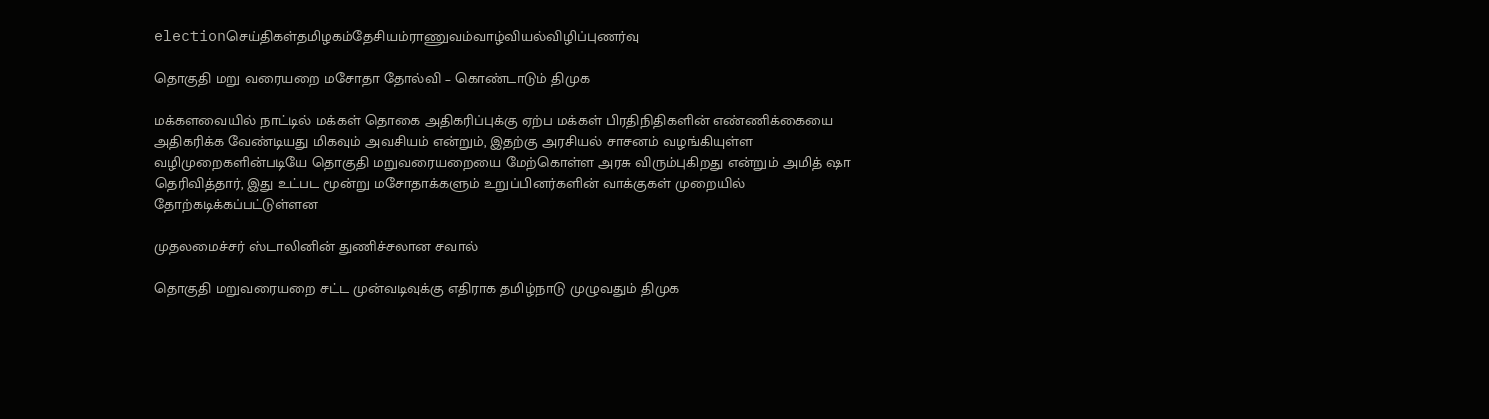electionசெய்திகள்தமிழகம்தேசியம்ராணுவம்வாழ்வியல்விழிப்புணர்வு

தொகுதி மறு வரையறை மசோதா தோல்வி – கொண்டாடும் திமுக

மக்களவையில் நாட்டில் மக்கள் தொகை அதிகரிப்புக்கு ஏற்ப மக்கள் பிரதிநிதிகளின் எண்ணிக்கையை அதிகரிக்க வேண்டியது மிகவும் அவசியம் என்றும், இதற்கு அரசியல் சாசனம் வழங்கியுள்ள வழிமுறைகளின்படியே தொகுதி மறுவரையறையை மேற்கொள்ள அரசு விரும்புகிறது என்றும் அமித் ஷா தெரிவித்தார், இது உட்பட மூன்று மசோதாக்களும் உறுப்பினர்களின் வாக்குகள் முறையில் தோற்கடிக்கப்பட்டுள்ளன

முதலமைச்சர் ஸ்டாலினின் துணிச்சலான சவால்

தொகுதி மறுவரையறை சட்ட முன்வடிவுக்கு எதிராக தமிழ்நாடு முழுவதும் திமுக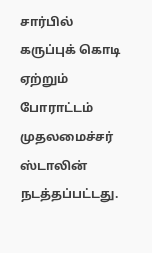சார்பில் கருப்புக் கொடி ஏற்றும் போராட்டம் முதலமைச்சர் ஸ்டாலின் நடத்தப்பட்டது.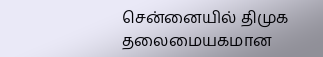சென்னையில் திமுக தலைமையகமான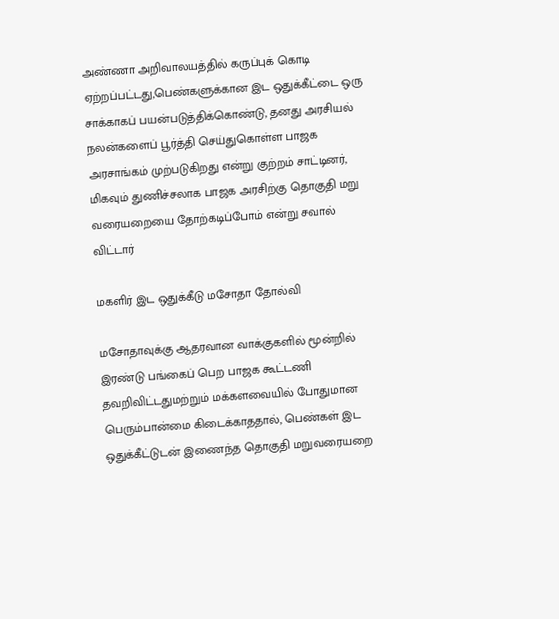அண்ணா அறிவாலயத்தில் கருப்புக் கொடி ஏற்றப்பட்டது,பெண்களுக்கான இட ஒதுக்கீட்டை ஒரு சாக்காகப் பயன்படுத்திக்கொண்டு, தனது அரசியல் நலன்களைப் பூர்த்தி செய்துகொள்ள பாஜக அரசாங்கம் முற்படுகிறது என்று குற்றம் சாட்டினர், மிகவும் துணிச்சலாக பாஜக அரசிற்கு தொகுதி மறு வரையறையை தோற்கடிப்போம் என்று சவால் விட்டார்

மகளிர் இட ஒதுக்கீடு மசோதா தோல்வி

மசோதாவுக்கு ஆதரவான வாக்குகளில் மூன்றில் இரண்டு பங்கைப் பெற பாஜக கூட்டணி தவறிவிட்டதுமற்றும் மக்களவையில் போதுமான பெரும்பான்மை கிடைக்காததால், பெண்கள் இட ஒதுக்கீட்டுடன் இணைந்த தொகுதி மறுவரையறை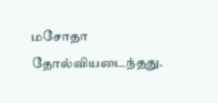மசோதா தோல்வியடைந்தது.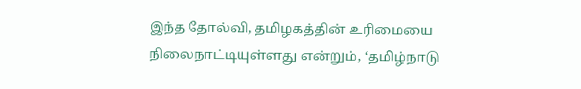இந்த தோல்வி, தமிழகத்தின் உரிமையை நிலைநாட்டியுள்ளது என்றும், ‘தமிழ்நாடு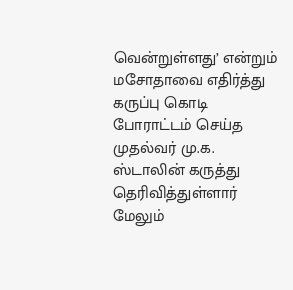வென்றுள்ளது’ என்றும் மசோதாவை எதிர்த்து கருப்பு கொடி போராட்டம் செய்த முதல்வர் மு.க. ஸ்டாலின் கருத்து தெரிவித்துள்ளார் மேலும்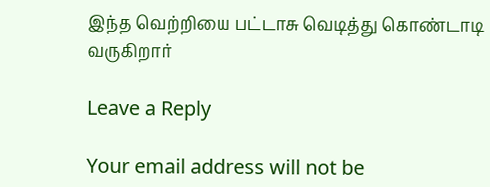இந்த வெற்றியை பட்டாசு வெடித்து கொண்டாடி வருகிறார்

Leave a Reply

Your email address will not be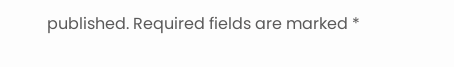published. Required fields are marked *